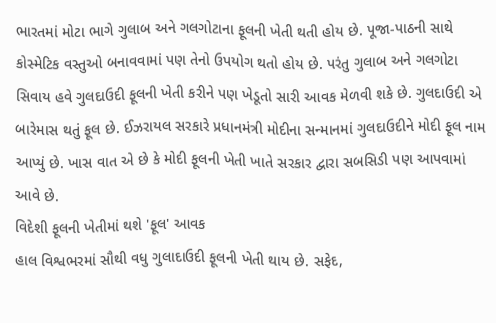ભારતમાં મોટા ભાગે ગુલાબ અને ગલગોટાના ફૂલની ખેતી થતી હોય છે. પૂજા-પાઠની સાથે કોસ્મેટિક વસ્તુઓ બનાવવામાં પણ તેનો ઉપયોગ થતો હોય છે. પરંતુ ગુલાબ અને ગલગોટા સિવાય હવે ગુલદાઉદી ફૂલની ખેતી કરીને પણ ખેડૂતો સારી આવક મેળવી શકે છે. ગુલદાઉદી એ બારેમાસ થતું ફૂલ છે. ઈઝરાયલ સરકારે પ્રધાનમંત્રી મોદીના સન્માનમાં ગુલદાઉદીને મોદી ફૂલ નામ આપ્યું છે. ખાસ વાત એ છે કે મોદી ફૂલની ખેતી ખાતે સરકાર દ્વારા સબસિડી પણ આપવામાં આવે છે.
વિદેશી ફૂલની ખેતીમાં થશે 'ફૂલ' આવક
હાલ વિશ્વભરમાં સૌથી વધુ ગુલાદાઉદી ફૂલની ખેતી થાય છે. સફેદ,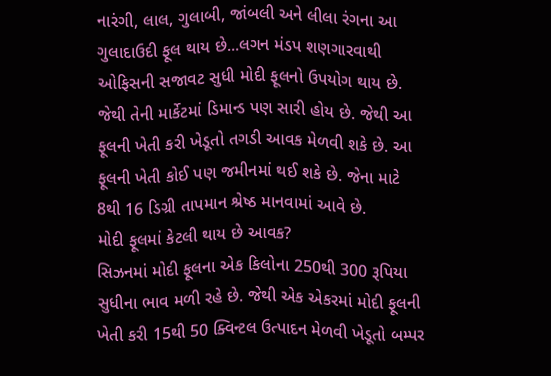નારંગી, લાલ, ગુલાબી, જાંબલી અને લીલા રંગના આ ગુલાદાઉદી ફૂલ થાય છે...લગન મંડપ શણગારવાથી ઓફિસની સજાવટ સુધી મોદી ફૂલનો ઉપયોગ થાય છે. જેથી તેની માર્કેટમાં ડિમાન્ડ પણ સારી હોય છે. જેથી આ ફૂલની ખેતી કરી ખેડૂતો તગડી આવક મેળવી શકે છે. આ ફૂલની ખેતી કોઈ પણ જમીનમાં થઈ શકે છે. જેના માટે 8થી 16 ડિગ્રી તાપમાન શ્રેષ્ઠ માનવામાં આવે છે.
મોદી ફૂલમાં કેટલી થાય છે આવક?
સિઝનમાં મોદી ફૂલના એક કિલોના 250થી 300 રૂપિયા સુધીના ભાવ મળી રહે છે. જેથી એક એકરમાં મોદી ફૂલની ખેતી કરી 15થી 50 ક્વિન્ટલ ઉત્પાદન મેળવી ખેડૂતો બમ્પર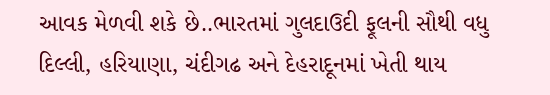આવક મેળવી શકે છે..ભારતમાં ગુલદાઉદી ફૂલની સૌથી વધુ દિલ્લી, હરિયાણા, ચંદીગઢ અને દેહરાદૂનમાં ખેતી થાય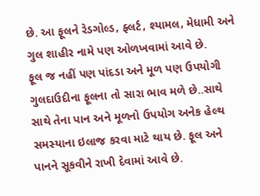છે. આ ફૂલને રેડગોલ્ડ, ફ્લર્ટ, શ્યામલ, મેધામી અને ગુલ શાહીર નામે પણ ઓળખવામાં આવે છે.
ફૂલ જ નહીં પણ પાંદડા અને મૂળ પણ ઉપયોગી
ગુલદાઉદીના ફૂલના તો સારા ભાવ મળે છે..સાથે સાથે તેના પાન અને મૂળનો ઉપયોગ અનેક હેલ્થ સમસ્યાના ઇલાજ કરવા માટે થાય છે. ફૂલ અને પાનને સૂકવીને રાખી દેવામાં આવે છે.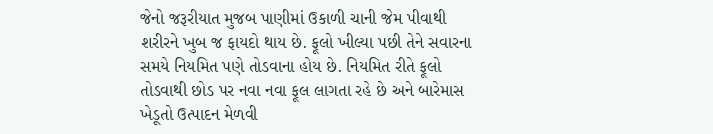જેનો જરૂરીયાત મુજબ પાણીમાં ઉકાળી ચાની જેમ પીવાથી શરીરને ખુબ જ ફાયદો થાય છે. ફૂલો ખીલ્યા પછી તેને સવારના સમયે નિયમિત પણે તોડવાના હોય છે. નિયમિત રીતે ફૂલો તોડવાથી છોડ પર નવા નવા ફૂલ લાગતા રહે છે અને બારેમાસ ખેડૂતો ઉત્પાદન મેળવી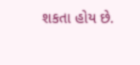શકતા હોય છે.